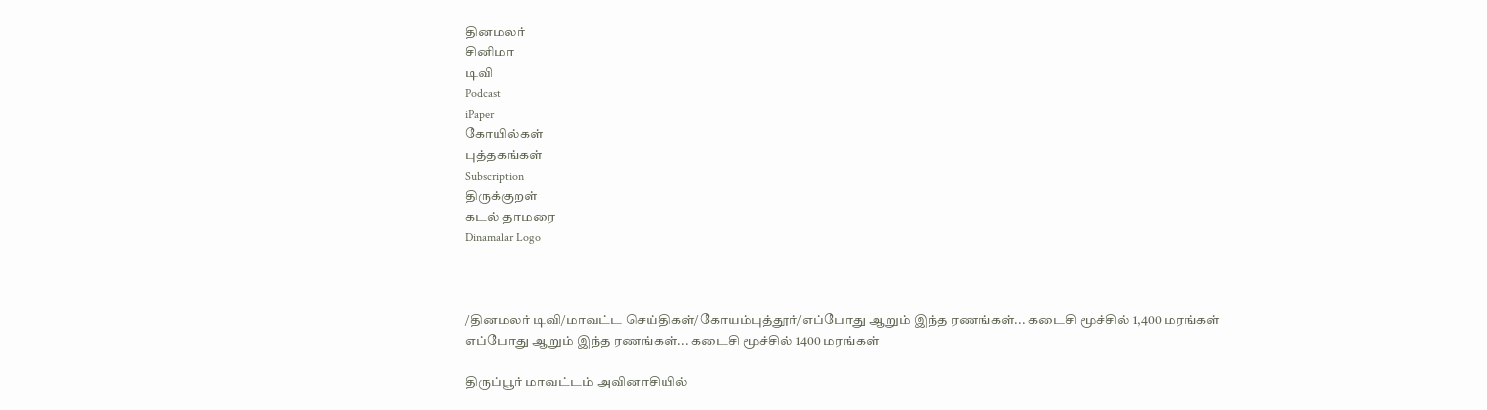தினமலர்
சினிமா
டிவி
Podcast
iPaper
கோயில்கள்
புத்தகங்கள்
Subscription
திருக்குறள்
கடல் தாமரை
Dinamalar Logo



/தினமலர் டிவி/மாவட்ட செய்திகள்/கோயம்புத்தூர்/எப்போது ஆறும் இந்த ரணங்கள்... கடைசி மூச்சில் 1,400 மரங்கள்
எப்போது ஆறும் இந்த ரணங்கள்... கடைசி மூச்சில் 1400 மரங்கள்

திருப்பூர் மாவட்டம் அவினாசியில்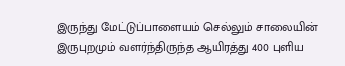இருந்து மேட்டுப்பாளையம் செல்லும் சாலையின் இருபுறமும் வளர்ந்திருந்த ஆயிரத்து 400 புளிய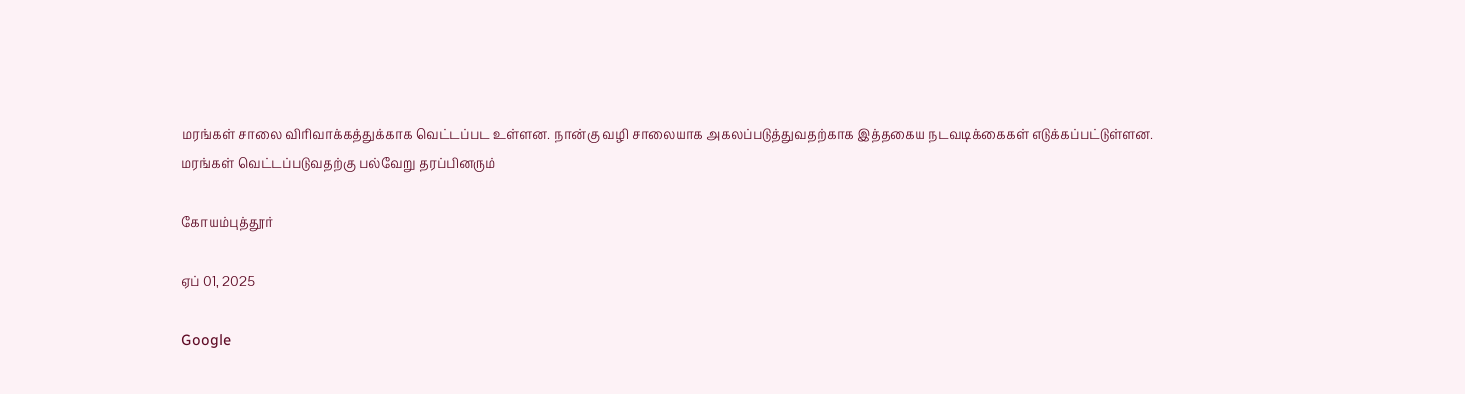மரங்கள் சாலை விரிவாக்கத்துக்காக வெட்டப்பட உள்ளன. நான்கு வழி சாலையாக அகலப்படுத்துவதற்காக இத்தகைய நடவடிக்கைகள் எடுக்கப்பட்டுள்ளன. மரங்கள் வெட்டப்படுவதற்கு பல்வேறு தரப்பினரும்

கோயம்புத்தூர்

ஏப் 01, 2025

Google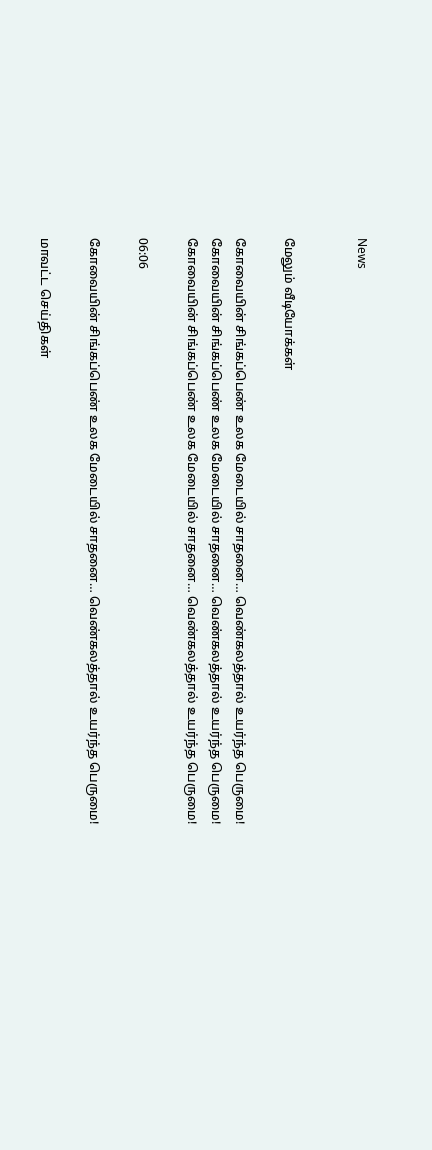News


மேலும் வீடியோக்கள்

கோவையின் சிங்கப்பெண் உலக மேடையில் சாதனை… வெண்கலத்தால் உயர்ந்த பெருமை!
கோவையின் சிங்கப்பெண் உலக மேடையில் சாதனை… வெண்கலத்தால் உயர்ந்த பெருமை!
கோவையின் சிங்கப்பெண் உலக மேடையில் சாதனை… வெண்கலத்தால் உயர்ந்த பெருமை!

06:06

கோவையின் சிங்கப்பெண் உலக மேடையில் சாதனை… வெண்கலத்தால் உயர்ந்த பெருமை!

மாவட்ட செய்திகள்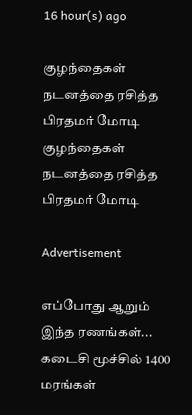16 hour(s) ago

குழந்தைகள் நடனத்தை ரசித்த பிரதமர் மோடி
குழந்தைகள் நடனத்தை ரசித்த பிரதமர் மோடி

Advertisement

எப்போது ஆறும் இந்த ரணங்கள்... கடைசி மூச்சில் 1400 மரங்கள்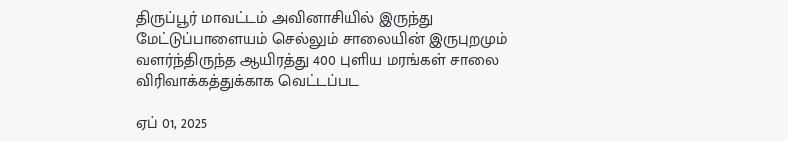திருப்பூர் மாவட்டம் அவினாசியில் இருந்து மேட்டுப்பாளையம் செல்லும் சாலையின் இருபுறமும் வளர்ந்திருந்த ஆயிரத்து 400 புளிய மரங்கள் சாலை விரிவாக்கத்துக்காக வெட்டப்பட

ஏப் 01, 2025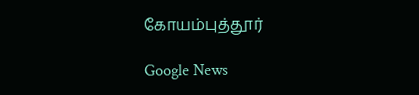கோயம்புத்தூர்

Google News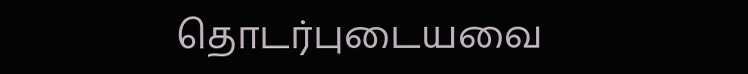தொடர்புடையவை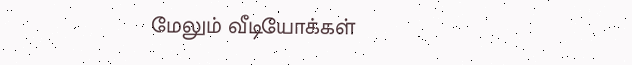மேலும் வீடியோக்கள்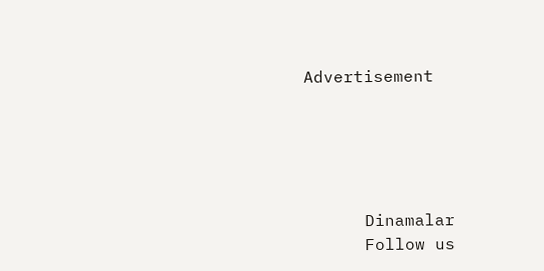Advertisement





      Dinamalar
      Follow us